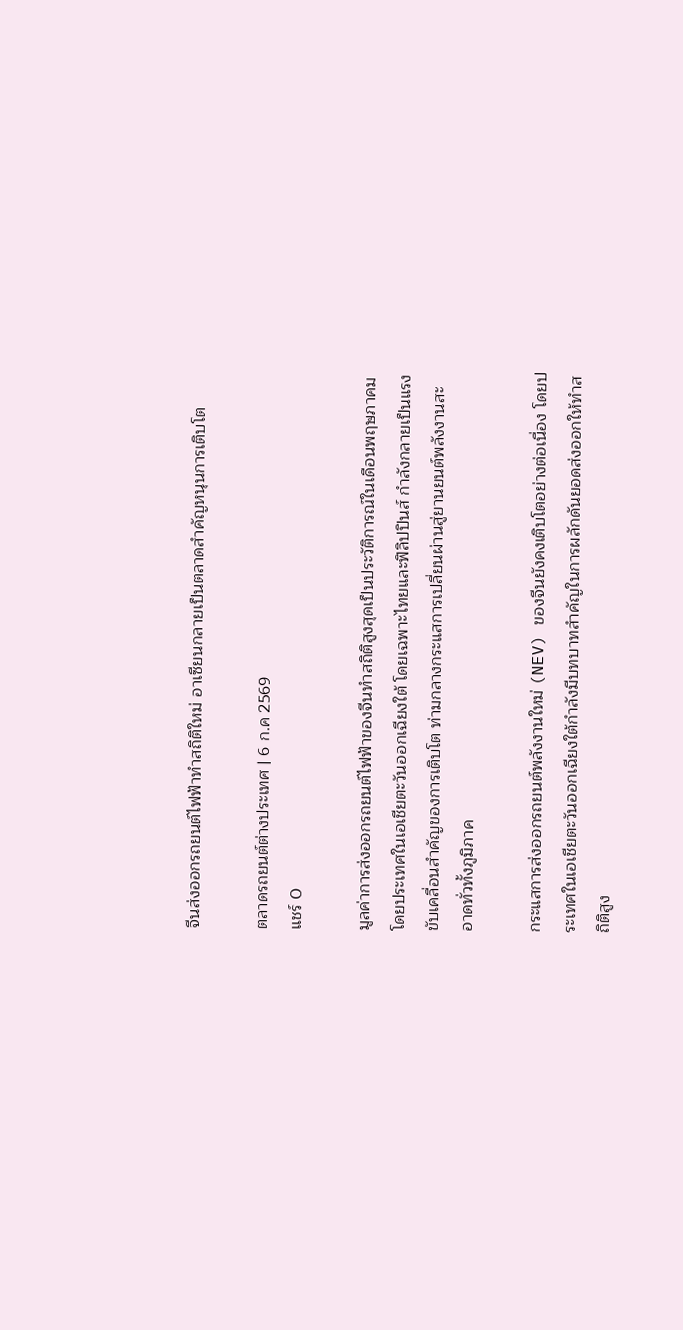จีนส่งออกรถยนต์ไฟฟ้าทำสถิติใหม่ อาเซียนกลายเป็นตลาดสำคัญหนุนการเติบโต

ตลาดรถยนต์ต่างประเทศ | 6 ก.ค 2569
แชร์ 0

มูลค่าการส่งออกรถยนต์ไฟฟ้าของจีนทำสถิติสูงสุดเป็นประวัติการณ์ในเดือนพฤษภาคม โดยประเทศในเอเชียตะวันออกเฉียงใต้ โดยเฉพาะไทยและฟิลิปปินส์ กำลังกลายเป็นแรงขับเคลื่อนสำคัญของการเติบโต ท่ามกลางกระแสการเปลี่ยนผ่านสู่ยานยนต์พลังงานสะอาดทั่วทั้งภูมิภาค

กระแสการส่งออกรถยนต์พลังงานใหม่ (NEV) ของจีนยังคงเติบโตอย่างต่อเนื่อง โดยประเทศในเอเชียตะวันออกเฉียงใต้กำลังมีบทบาทสำคัญในการผลักดันยอดส่งออกให้ทำสถิติสูง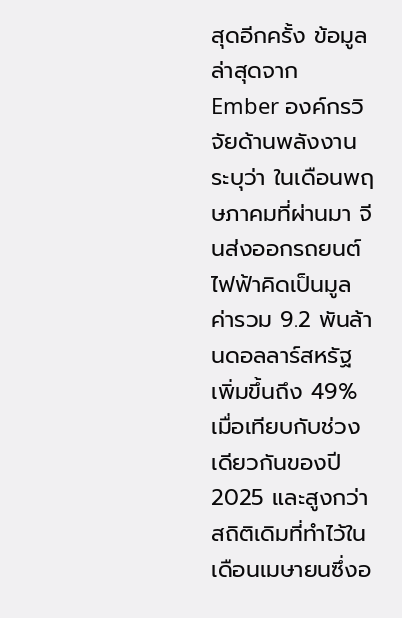สุดอีกครั้ง ข้อมูลล่าสุดจาก Ember องค์กรวิจัยด้านพลังงาน ระบุว่า ในเดือนพฤษภาคมที่ผ่านมา จีนส่งออกรถยนต์ไฟฟ้าคิดเป็นมูลค่ารวม 9.2 พันล้านดอลลาร์สหรัฐ เพิ่มขึ้นถึง 49% เมื่อเทียบกับช่วงเดียวกันของปี 2025 และสูงกว่าสถิติเดิมที่ทำไว้ในเดือนเมษายนซึ่งอ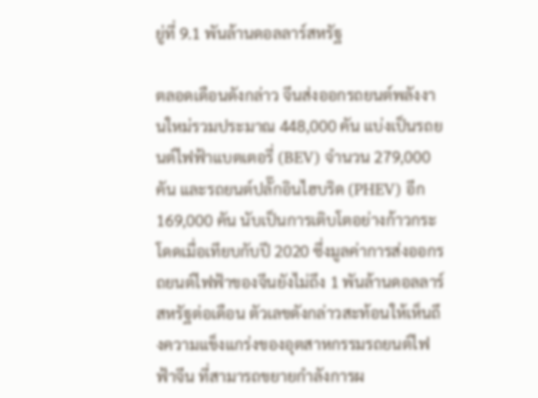ยู่ที่ 9.1 พันล้านดอลลาร์สหรัฐ

ตลอดเดือนดังกล่าว จีนส่งออกรถยนต์พลังงานใหม่รวมประมาณ 448,000 คัน แบ่งเป็นรถยนต์ไฟฟ้าแบตเตอรี่ (BEV) จำนวน 279,000 คัน และรถยนต์ปลั๊กอินไฮบริด (PHEV) อีก 169,000 คัน นับเป็นการเติบโตอย่างก้าวกระโดดเมื่อเทียบกับปี 2020 ซึ่งมูลค่าการส่งออกรถยนต์ไฟฟ้าของจีนยังไม่ถึง 1 พันล้านดอลลาร์สหรัฐต่อเดือน ตัวเลขดังกล่าวสะท้อนให้เห็นถึงความแข็งแกร่งของอุตสาหกรรมรถยนต์ไฟฟ้าจีน ที่สามารถขยายกำลังการผ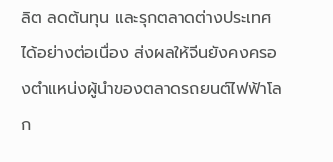ลิต ลดต้นทุน และรุกตลาดต่างประเทศได้อย่างต่อเนื่อง ส่งผลให้จีนยังคงครองตำแหน่งผู้นำของตลาดรถยนต์ไฟฟ้าโลก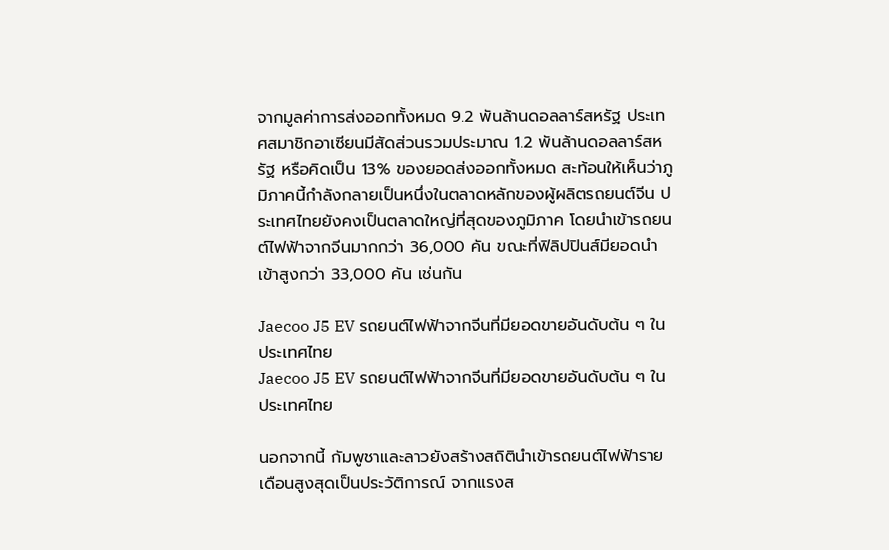จากมูลค่าการส่งออกทั้งหมด 9.2 พันล้านดอลลาร์สหรัฐ ประเทศสมาชิกอาเซียนมีสัดส่วนรวมประมาณ 1.2 พันล้านดอลลาร์สหรัฐ หรือคิดเป็น 13% ของยอดส่งออกทั้งหมด สะท้อนให้เห็นว่าภูมิภาคนี้กำลังกลายเป็นหนึ่งในตลาดหลักของผู้ผลิตรถยนต์จีน ประเทศไทยยังคงเป็นตลาดใหญ่ที่สุดของภูมิภาค โดยนำเข้ารถยนต์ไฟฟ้าจากจีนมากกว่า 36,000 คัน ขณะที่ฟิลิปปินส์มียอดนำเข้าสูงกว่า 33,000 คัน เช่นกัน

Jaecoo J5 EV รถยนต์ไฟฟ้าจากจีนที่มียอดขายอันดับต้น ๆ ในประเทศไทย
Jaecoo J5 EV รถยนต์ไฟฟ้าจากจีนที่มียอดขายอันดับต้น ๆ ในประเทศไทย

นอกจากนี้ กัมพูชาและลาวยังสร้างสถิตินำเข้ารถยนต์ไฟฟ้ารายเดือนสูงสุดเป็นประวัติการณ์ จากแรงส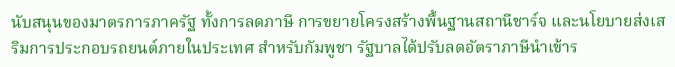นับสนุนของมาตรการภาครัฐ ทั้งการลดภาษี การขยายโครงสร้างพื้นฐานสถานีชาร์จ และนโยบายส่งเสริมการประกอบรถยนต์ภายในประเทศ สำหรับกัมพูชา รัฐบาลได้ปรับลดอัตราภาษีนำเข้าร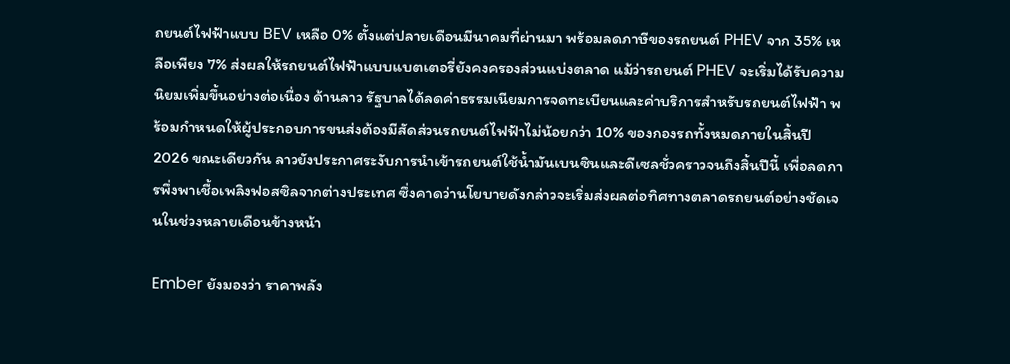ถยนต์ไฟฟ้าแบบ BEV เหลือ 0% ตั้งแต่ปลายเดือนมีนาคมที่ผ่านมา พร้อมลดภาษีของรถยนต์ PHEV จาก 35% เหลือเพียง 7% ส่งผลให้รถยนต์ไฟฟ้าแบบแบตเตอรี่ยังคงครองส่วนแบ่งตลาด แม้ว่ารถยนต์ PHEV จะเริ่มได้รับความนิยมเพิ่มขึ้นอย่างต่อเนื่อง ด้านลาว รัฐบาลได้ลดค่าธรรมเนียมการจดทะเบียนและค่าบริการสำหรับรถยนต์ไฟฟ้า พร้อมกำหนดให้ผู้ประกอบการขนส่งต้องมีสัดส่วนรถยนต์ไฟฟ้าไม่น้อยกว่า 10% ของกองรถทั้งหมดภายในสิ้นปี 2026 ขณะเดียวกัน ลาวยังประกาศระงับการนำเข้ารถยนต์ใช้น้ำมันเบนซินและดีเซลชั่วคราวจนถึงสิ้นปีนี้ เพื่อลดการพึ่งพาเชื้อเพลิงฟอสซิลจากต่างประเทศ ซึ่งคาดว่านโยบายดังกล่าวจะเริ่มส่งผลต่อทิศทางตลาดรถยนต์อย่างชัดเจนในช่วงหลายเดือนข้างหน้า

Ember ยังมองว่า ราคาพลัง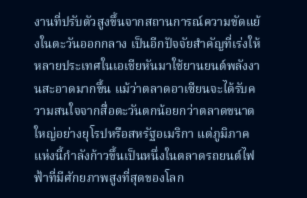งานที่ปรับตัวสูงขึ้นจากสถานการณ์ความขัดแย้งในตะวันออกกลาง เป็นอีกปัจจัยสำคัญที่เร่งให้หลายประเทศในเอเชียหันมาใช้ยานยนต์พลังงานสะอาดมากขึ้น แม้ว่าตลาดอาเซียนจะได้รับความสนใจจากสื่อตะวันตกน้อยกว่าตลาดขนาดใหญ่อย่างยุโรปหรือสหรัฐอเมริกา แต่ภูมิภาคแห่งนี้กำลังก้าวขึ้นเป็นหนึ่งในตลาดรถยนต์ไฟฟ้าที่มีศักยภาพสูงที่สุดของโลก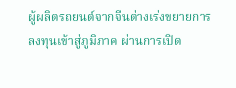ผู้ผลิตรถยนต์จากจีนต่างเร่งขยายการลงทุนเข้าสู่ภูมิภาค ผ่านการเปิด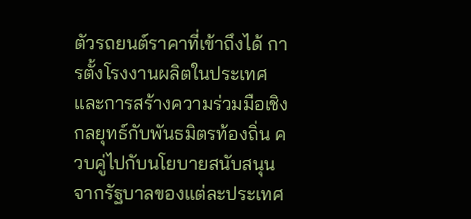ตัวรถยนต์ราคาที่เข้าถึงได้ การตั้งโรงงานผลิตในประเทศ และการสร้างความร่วมมือเชิงกลยุทธ์กับพันธมิตรท้องถิ่น ควบคู่ไปกับนโยบายสนับสนุนจากรัฐบาลของแต่ละประเทศ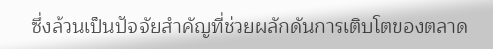ซึ่งล้วนเป็นปัจจัยสำคัญที่ช่วยผลักดันการเติบโตของตลาด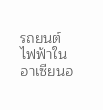รถยนต์ไฟฟ้าในอาเซียนอ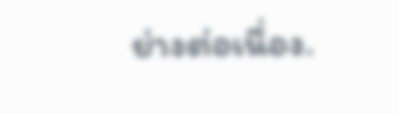ย่างต่อเนื่อง.